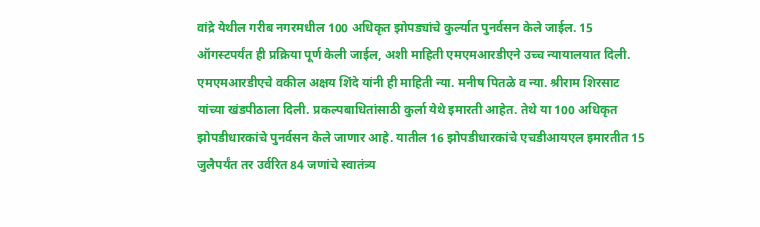वांद्रे येथील गरीब नगरमधील 100 अधिकृत झोपड्यांचे कुर्ल्यात पुनर्वसन केले जाईल. 15 ऑगस्टपर्यंत ही प्रक्रिया पूर्ण केली जाईल, अशी माहिती एमएमआरडीएने उच्च न्यायालयात दिली.
एमएमआरडीएचे वकील अक्षय शिंदे यांनी ही माहिती न्या. मनीष पितळे व न्या. श्रीराम शिरसाट यांच्या खंडपीठाला दिली. प्रकल्पबाधितांसाठी कुर्ला येथे इमारती आहेत. तेथे या 100 अधिकृत झोपडीधारकांचे पुनर्वसन केले जाणार आहे. यातील 16 झोपडीधारकांचे एचडीआयएल इमारतीत 15 जुलैपर्यंत तर उर्वरित 84 जणांचे स्वातंत्र्य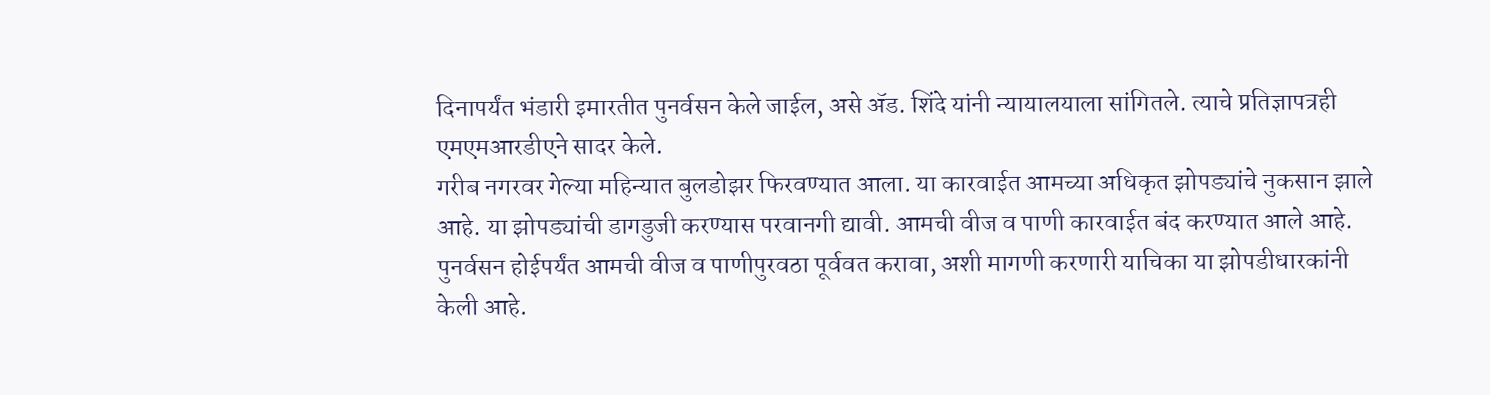दिनापर्यंत भंडारी इमारतीत पुनर्वसन केले जाईल, असे ॲड. शिंदे यांनी न्यायालयाला सांगितले. त्याचे प्रतिज्ञापत्रही एमएमआरडीएने सादर केले.
गरीब नगरवर गेल्या महिन्यात बुलडोझर फिरवण्यात आला. या कारवाईत आमच्या अधिकृत झोपड्यांचे नुकसान झाले आहे. या झोपड्यांची डागडुजी करण्यास परवानगी द्यावी. आमची वीज व पाणी कारवाईत बंद करण्यात आले आहे. पुनर्वसन होईपर्यंत आमची वीज व पाणीपुरवठा पूर्ववत करावा, अशी मागणी करणारी याचिका या झोपडीधारकांनी केली आहे.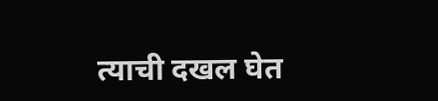त्याची दखल घेत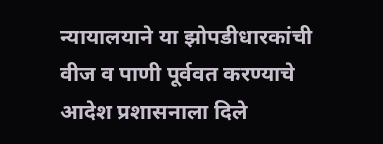न्यायालयाने या झोपडीधारकांची वीज व पाणी पूर्ववत करण्याचे आदेश प्रशासनाला दिले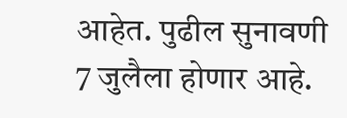आहेत. पुढील सुनावणी 7 जुलैला होणार आहे.